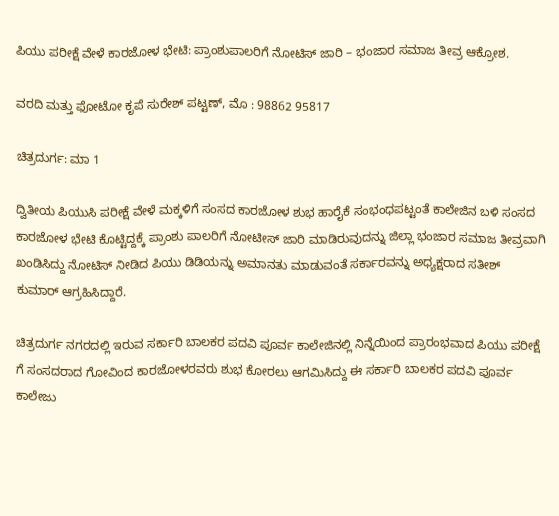ಪಿಯು ಪರೀಕ್ಷೆ ವೇಳೆ ಕಾರಜೋಳ ಭೇಟಿ: ಪ್ರಾಂಶುಪಾಲರಿಗೆ ನೋಟಿಸ್ ಜಾರಿ – ಭಂಜಾರ ಸಮಾಜ ತೀವ್ರ ಆಕ್ರೋಶ.

ವರದಿ ಮತ್ತು ಫೋಟೋ ಕೃಪೆ ಸುರೇಶ್ ಪಟ್ಟಣ್, ಮೊ : 98862 95817

ಚಿತ್ರದುರ್ಗ: ಮಾ 1

ದ್ವಿತೀಯ ಪಿಯುಸಿ ಪರೀಕ್ಷೆ ವೇಳೆ ಮಕ್ಕಳಿಗೆ ಸಂಸದ ಕಾರಜೋಳ ಶುಭ ಹಾರೈಕೆ ಸಂಭಂಧಪಟ್ಟಂತೆ ಕಾಲೇಜಿನ ಬಳಿ ಸಂಸದ ಕಾರಜೋಳ ಭೇಟಿ ಕೊಟ್ಟಿದ್ದಕ್ಕೆ ಪ್ರಾಂಶು ಪಾಲರಿಗೆ ನೋಟೀಸ್ ಜಾರಿ ಮಾಡಿರುವುದನ್ನು ಜಿಲ್ಲಾ ಭಂಜಾರ ಸಮಾಜ ತೀವ್ರವಾಗಿ ಖಂಡಿಸಿದ್ದು ನೋಟಿಸ್ ನೀಡಿದ ಪಿಯು ಡಿಡಿಯನ್ನು ಅಮಾನತು ಮಾಡುವಂತೆ ಸರ್ಕಾರವನ್ನು ಅಧ್ಯಕ್ಷರಾದ ಸತೀಶ್ ಕುಮಾರ್ ಆಗ್ರಹಿಸಿದ್ದಾರೆ.

ಚಿತ್ರದುರ್ಗ ನಗರದಲ್ಲಿ ಇರುವ ಸರ್ಕಾರಿ ಬಾಲಕರ ಪದವಿ ಪೂರ್ವ ಕಾಲೇಜಿನಲ್ಲಿ ನಿನ್ನೆಯಿಂದ ಪ್ರಾರಂಭವಾದ ಪಿಯು ಪರೀಕ್ಷೆ ಗೆ ಸಂಸದರಾದ ಗೋವಿಂದ ಕಾರಜೋಳರವರು ಶುಭ ಕೋರಲು ಆಗಮಿಸಿದ್ದು ಈ ಸರ್ಕಾರಿ ಬಾಲಕರ ಪದವಿ ಪೂರ್ವ ಕಾಲೇಜು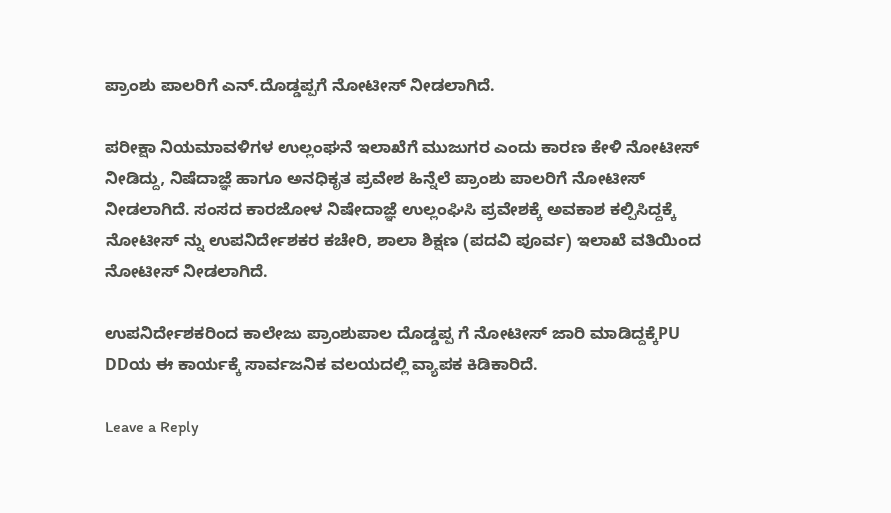ಪ್ರಾಂಶು ಪಾಲರಿಗೆ ಎನ್.ದೊಡ್ಡಪ್ಪಗೆ ನೋಟೀಸ್ ನೀಡಲಾಗಿದೆ.

ಪರೀಕ್ಷಾ ನಿಯಮಾವಳಿಗಳ ಉಲ್ಲಂಘನೆ ಇಲಾಖೆಗೆ ಮುಜುಗರ ಎಂದು ಕಾರಣ ಕೇಳಿ ನೋಟೀಸ್ ನೀಡಿದ್ದು, ನಿಷೆದಾಜ್ಞೆ ಹಾಗೂ ಅನಧಿಕೃತ ಪ್ರವೇಶ ಹಿನ್ನೆಲೆ ಪ್ರಾಂಶು ಪಾಲರಿಗೆ ನೋಟೀಸ್ ನೀಡಲಾಗಿದೆ. ಸಂಸದ ಕಾರಜೋಳ ನಿಷೇದಾಜ್ಞೆ ಉಲ್ಲಂಘಿಸಿ ಪ್ರವೇಶಕ್ಕೆ ಅವಕಾಶ ಕಲ್ಪಿಸಿದ್ದಕ್ಕೆ ನೋಟೀಸ್ ನ್ನು ಉಪನಿರ್ದೇಶಕರ ಕಚೇರಿ, ಶಾಲಾ ಶಿಕ್ಷಣ (ಪದವಿ ಪೂರ್ವ) ಇಲಾಖೆ ವತಿಯಿಂದ ನೋಟೀಸ್ ನೀಡಲಾಗಿದೆ.

ಉಪನಿರ್ದೇಶಕರಿಂದ ಕಾಲೇಜು ಪ್ರಾಂಶುಪಾಲ ದೊಡ್ಡಪ್ಪ ಗೆ ನೋಟೀಸ್ ಜಾರಿ ಮಾಡಿದ್ದಕ್ಕೆPU DDಯ ಈ ಕಾರ್ಯಕ್ಕೆ ಸಾರ್ವಜನಿಕ ವಲಯದಲ್ಲಿ ವ್ಯಾಪಕ ಕಿಡಿಕಾರಿದೆ.

Leave a Reply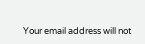Your email address will not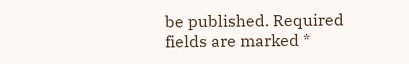be published. Required fields are marked *